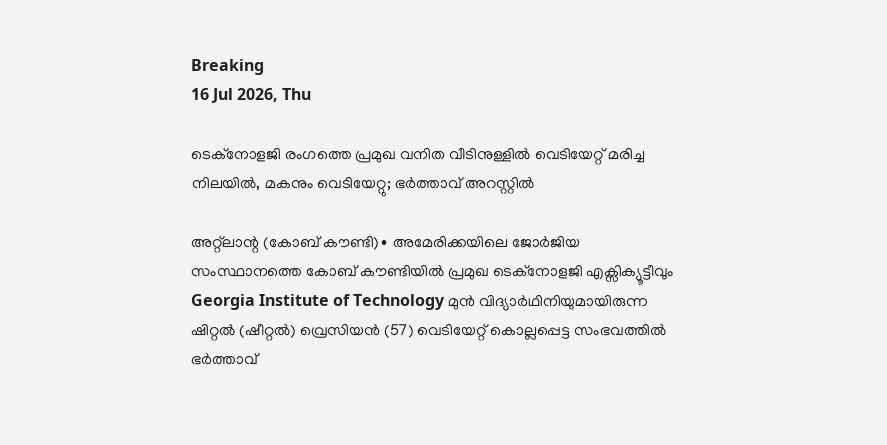Breaking
16 Jul 2026, Thu

ടെക്‌നോളജി രംഗത്തെ പ്രമുഖ വനിത വീടിനുള്ളിൽ വെടിയേറ്റ് മരിച്ച നിലയിൽ, മകനും വെടിയേറ്റു; ഭർത്താവ് അറസ്റ്റിൽ

അറ്റ്ലാന്റ (കോബ് കൗണ്ടി)∙ അമേരിക്കയിലെ ജോർജിയ സംസ്ഥാനത്തെ കോബ് കൗണ്ടിയിൽ പ്രമുഖ ടെക്‌നോളജി എക്സിക്യൂട്ടീവും Georgia Institute of Technology മുൻ വിദ്യാർഥിനിയുമായിരുന്ന ഷിറ്റൽ (ഷീറ്റൽ) വ്രെസിയൻ (57) വെടിയേറ്റ് കൊല്ലപ്പെട്ട സംഭവത്തിൽ ഭർത്താവ്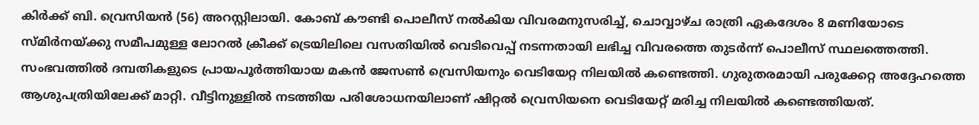കിർക്ക് ബി. വ്രെസിയൻ (56) അറസ്റ്റിലായി. കോബ് കൗണ്ടി പൊലീസ് നൽകിയ വിവരമനുസരിച്ച്, ചൊവ്വാഴ്ച രാത്രി ഏകദേശം 8 മണിയോടെ സ്മിർനയ്ക്കു സമീപമുള്ള ലോറൽ ക്രീക്ക് ട്രെയിലിലെ വസതിയിൽ വെടിവെപ്പ് നടന്നതായി ലഭിച്ച വിവരത്തെ തുടർന്ന് പൊലീസ് സ്ഥലത്തെത്തി. സംഭവത്തിൽ ദമ്പതികളുടെ പ്രായപൂർത്തിയായ മകൻ ജേസൺ വ്രെസിയനും വെടിയേറ്റ നിലയിൽ കണ്ടെത്തി. ഗുരുതരമായി പരുക്കേറ്റ അദ്ദേഹത്തെ ആശുപത്രിയിലേക്ക് മാറ്റി. വീട്ടിനുള്ളിൽ നടത്തിയ പരിശോധനയിലാണ് ഷിറ്റൽ വ്രെസിയനെ വെടിയേറ്റ് മരിച്ച നിലയിൽ കണ്ടെത്തിയത്.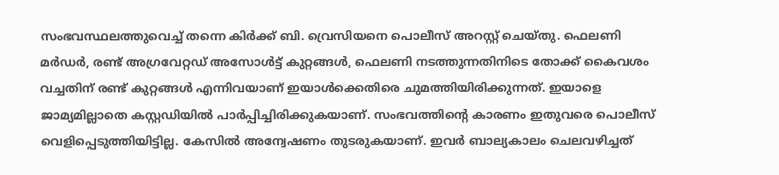സംഭവസ്ഥലത്തുവെച്ച് തന്നെ കിർക്ക് ബി. വ്രെസിയനെ പൊലീസ് അറസ്റ്റ് ചെയ്തു. ഫെലണി മർഡർ, രണ്ട് അഗ്രവേറ്റഡ് അസോൾട്ട് കുറ്റങ്ങൾ, ഫെലണി നടത്തുന്നതിനിടെ തോക്ക് കൈവശം വച്ചതിന് രണ്ട് കുറ്റങ്ങൾ എന്നിവയാണ് ഇയാൾക്കെതിരെ ചുമത്തിയിരിക്കുന്നത്. ഇയാളെ ജാമ്യമില്ലാതെ കസ്റ്റഡിയിൽ പാർപ്പിച്ചിരിക്കുകയാണ്. സംഭവത്തിന്റെ കാരണം ഇതുവരെ പൊലീസ് വെളിപ്പെടുത്തിയിട്ടില്ല. കേസിൽ അന്വേഷണം തുടരുകയാണ്. ഇവർ ബാല്യകാലം ചെലവഴിച്ചത്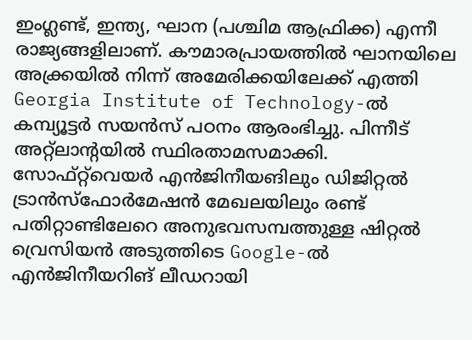ഇംഗ്ലണ്ട്, ഇന്ത്യ, ഘാന (പശ്ചിമ ആഫ്രിക്ക) എന്നീ രാജ്യങ്ങളിലാണ്. കൗമാരപ്രായത്തിൽ ഘാനയിലെ അക്ക്രയിൽ നിന്ന് അമേരിക്കയിലേക്ക് എത്തി Georgia Institute of Technology-ൽ കമ്പ്യൂട്ടർ സയൻസ് പഠനം ആരംഭിച്ചു. പിന്നീട് അറ്റ്ലാന്റയിൽ സ്ഥിരതാമസമാക്കി. സോഫ്റ്റ്‌വെയർ എൻജിനീയങിലും ഡിജിറ്റൽ ട്രാൻസ്ഫോർമേഷൻ മേഖലയിലും രണ്ട് പതിറ്റാണ്ടിലേറെ അനുഭവസമ്പത്തുള്ള ഷിറ്റൽ വ്രെസിയൻ അടുത്തിടെ Google-ൽ എൻജിനീയറിങ് ലീഡറായി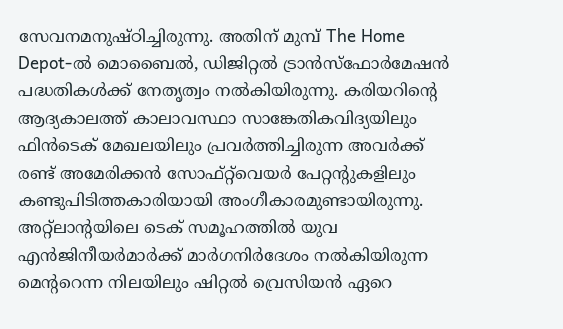സേവനമനുഷ്ഠിച്ചിരുന്നു. അതിന് മുമ്പ് The Home Depot-ൽ മൊബൈൽ, ഡിജിറ്റൽ ട്രാൻസ്ഫോർമേഷൻ പദ്ധതികൾക്ക് നേതൃത്വം നൽകിയിരുന്നു. കരിയറിന്റെ ആദ്യകാലത്ത് കാലാവസ്ഥാ സാങ്കേതികവിദ്യയിലും ഫിൻടെക് മേഖലയിലും പ്രവർത്തിച്ചിരുന്ന അവർക്ക് രണ്ട് അമേരിക്കൻ സോഫ്റ്റ്‌വെയർ പേറ്റന്റുകളിലും കണ്ടുപിടിത്തകാരിയായി അംഗീകാരമുണ്ടായിരുന്നു. അറ്റ്ലാന്റയിലെ ടെക് സമൂഹത്തിൽ യുവ എൻജിനീയർമാർക്ക് മാർഗനിർദേശം നൽകിയിരുന്ന മെന്ററെന്ന നിലയിലും ഷിറ്റൽ വ്രെസിയൻ ഏറെ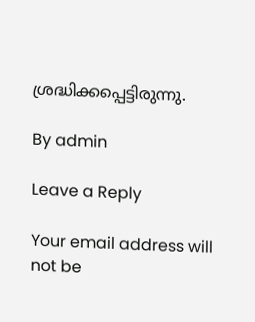ശ്രദ്ധിക്കപ്പെട്ടിരുന്നു.

By admin

Leave a Reply

Your email address will not be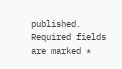published. Required fields are marked *